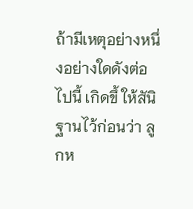ถ้ามีเหตุอย่างหนึ่งอย่างใดดังต่อไปนี้ เกิดขึ้ ให้สันิ ฐานไว้ก่อนว่า ลูกห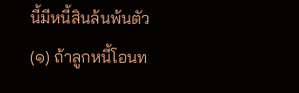นี้มีหนี้สินล้นพ้นตัว
(๑) ถ้าลูกหนี้โอนท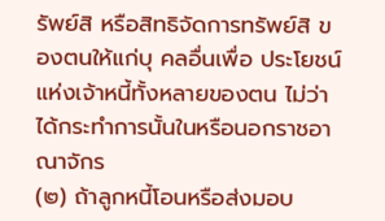รัพย์สิ หรือสิทธิจัดการทรัพย์สิ ของตนให้แก่บุ คลอื่นเพื่อ ประโยชน์แห่งเจ้าหนี้ทั้งหลายของตน ไม่ว่าได้กระทำการนั้นในหรือนอกราชอาณาจักร
(๒) ถ้าลูกหนี้โอนหรือส่งมอบ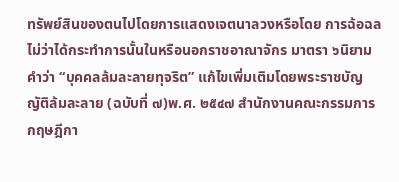ทรัพย์สินของตนไปโดยการแสดงเจตนาลวงหรือโดย การฉ้อฉล ไม่ว่าได้กระทำการนั้นในหรือนอกราชอาณาจักร มาตรา ๖นิยามคำว่า “บุคคลล้มละลายทุจริต” แก้ไขเพิ่มเติมโดยพระราชบัญญัติล้มละลาย (ฉบับที่ ๗)พ.ศ. ๒๕๔๗ สำนักงานคณะกรรมการกฤษฎีกา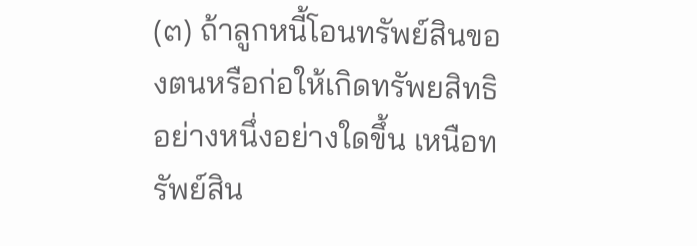(๓) ถ้าลูกหนี้โอนทรัพย์สินของตนหรือก่อให้เกิดทรัพยสิทธิอย่างหนึ่งอย่างใดขึ้น เหนือทรัพย์สิน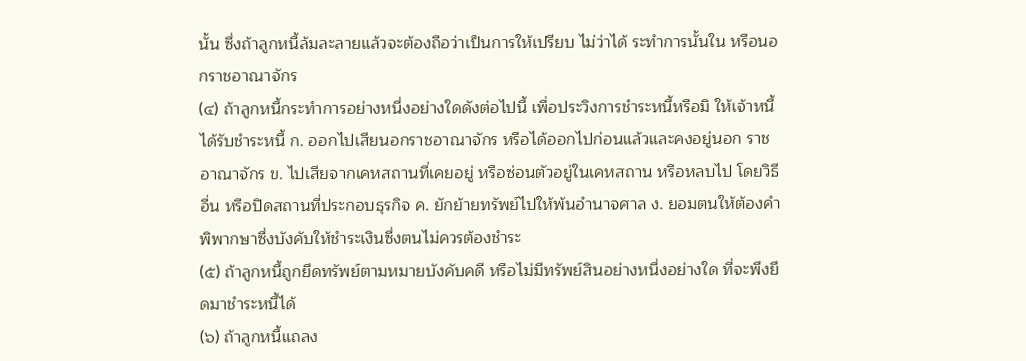นั้น ซึ่งถ้าลูกหนี้ล้มละลายแล้วจะต้องถือว่าเป็นการให้เปรียบ ไม่ว่าได้ ระทำการนั้นใน หรือนอกราชอาณาจักร
(๔) ถ้าลูกหนี้กระทำการอย่างหนึ่งอย่างใดดังต่อไปนี้ เพื่อประวิงการชำระหนี้หรือมิ ให้เจ้าหนี้ได้รับชำระหนี้ ก. ออกไปเสียนอกราชอาณาจักร หรือได้ออกไปก่อนแล้วและคงอยู่นอก ราชอาณาจักร ข. ไปเสียจากเคหสถานที่เคยอยู่ หรือซ่อนตัวอยู่ในเคหสถาน หรือหลบไป โดยวิธีอื่น หรือปิดสถานที่ประกอบธุรกิจ ค. ยักย้ายทรัพย์ไปให้พ้นอำนาจศาล ง. ยอมตนให้ต้องคำพิพากษาซึ่งบังคับให้ชำระเงินซึ่งตนไม่ควรต้องชำระ
(๕) ถ้าลูกหนี้ถูกยึดทรัพย์ตามหมายบังคับคดี หรือไม่มีทรัพย์สินอย่างหนึ่งอย่างใด ที่จะพึงยึดมาชำระหนี้ได้
(๖) ถ้าลูกหนี้แถลง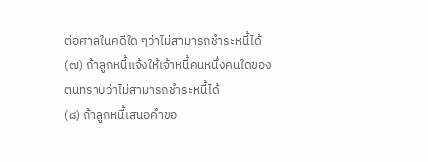ต่อศาลในคดีใด ๆว่าไม่สามารถชำระหนี้ได้
(๗) ถ้าลูกหนี้แจ้งให้เจ้าหนี้คนหนึ่งคนใดของตนทราบว่าไม่สามารถชำระหนี้ได้
(๘) ถ้าลูกหนี้เสนอคำขอ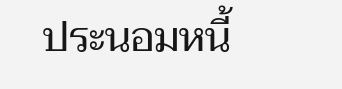ประนอมหนี้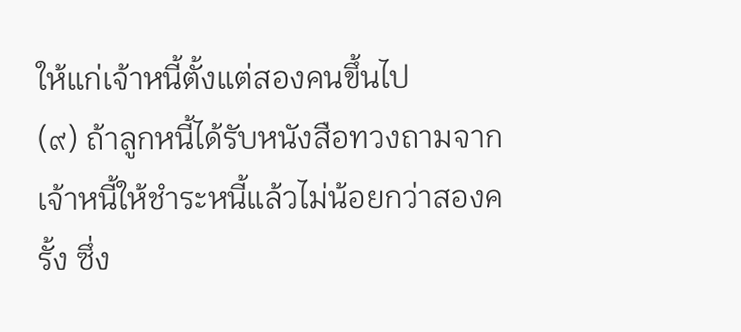ให้แก่เจ้าหนี้ตั้งแต่สองคนขึ้นไป
(๙) ถ้าลูกหนี้ได้รับหนังสือทวงถามจากเจ้าหนี้ให้ชำระหนี้แล้วไม่น้อยกว่าสองครั้ง ซึ่ง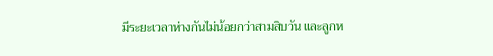มีระยะเวลาห่างกันไม่น้อยกว่าสามสิบวัน และลูกห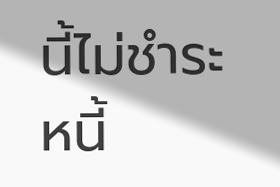นี้ไม่ชำระหนี้